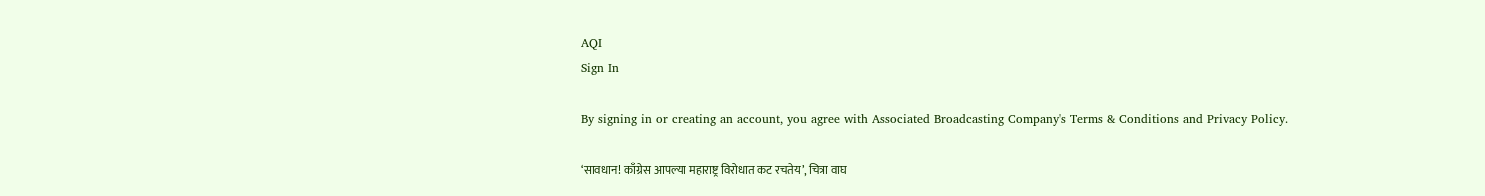AQI
Sign In

By signing in or creating an account, you agree with Associated Broadcasting Company's Terms & Conditions and Privacy Policy.

‘सावधान! काँग्रेस आपल्या महाराष्ट्र विरोधात कट रचतेय’, चित्रा वाघ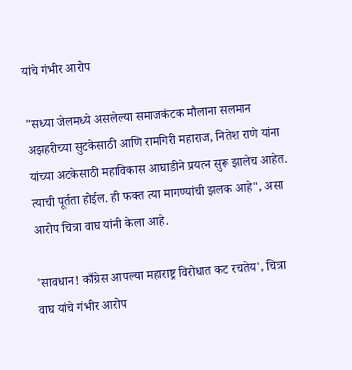यांचे गंभीर आरोप

"सध्या जेलमध्ये असलेल्या समाजकंटक मौलाना सलमान अझहरीच्या सुटकेसाठी आणि रामगिरी महाराज, नितेश राणे यांना यांच्या अटकेसाठी महाविकास आघाडीने प्रयत्न सुरू झालेच आहेत. त्याची पूर्तता होईल. ही फक्त त्या मागण्यांची झलक आहे", असा आरोप चित्रा वाघ यांनी केला आहे.

'सावधान! काँग्रेस आपल्या महाराष्ट्र विरोधात कट रचतेय', चित्रा वाघ यांचे गंभीर आरोप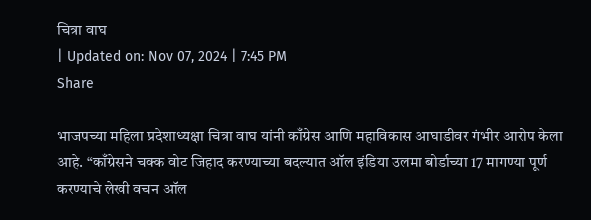चित्रा वाघ
| Updated on: Nov 07, 2024 | 7:45 PM
Share

भाजपच्या महिला प्रदेशाध्यक्षा चित्रा वाघ यांनी काँग्रेस आणि महाविकास आघाडीवर गंभीर आरोप केला आहे. “काँग्रेसने चक्क वोट जिहाद करण्याच्या बदल्यात ऑल इंडिया उलमा बोर्डाच्या 17 मागण्या पूर्ण करण्याचे लेखी वचन ऑल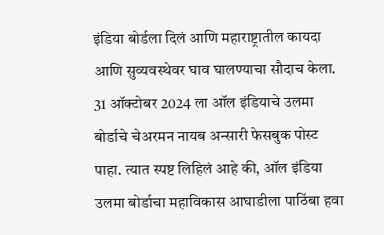इंडिया बोर्डला दिलं आणि महाराष्ट्रातील कायदा आणि सुव्यवस्थेवर घाव घालण्याचा सौदाच केला. 31 ऑक्टोबर 2024 ला ऑल इंडियाचे उलमा बोर्डाचे चेअरमन नायब अन्सारी फेसबुक पोस्ट पाहा. त्यात स्पष्ट लिहिलं आहे की, ऑल इंडिया उलमा बोर्डाचा महाविकास आघाडीला पाठिंबा हवा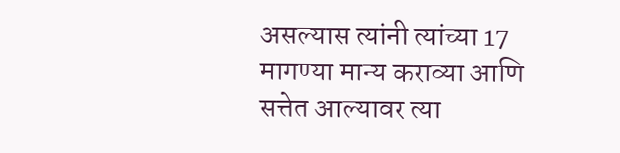असल्यास त्यांनी त्यांच्या 17 मागण्या मान्य कराव्या आणि सत्तेत आल्यावर त्या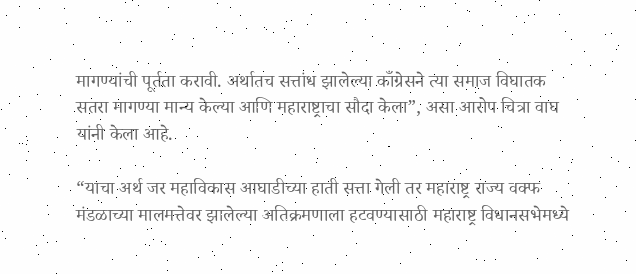मागण्यांची पूर्तता करावी. अर्थातच सत्तांध झालेल्या काँग्रेसने त्या समाज विघातक सतरा मागण्या मान्य केल्या आणि महाराष्ट्राचा सौदा केला”, असा आरोप चित्रा वाघ यांनी केला आहे.

“याचा अर्थ जर महाविकास आघाडीच्या हाती सत्ता गेली तर महाराष्ट्र राज्य वक्फ मंडळाच्या मालमत्तेवर झालेल्या अतिक्रमणाला हटवण्यासाठी महाराष्ट्र विधानसभेमध्ये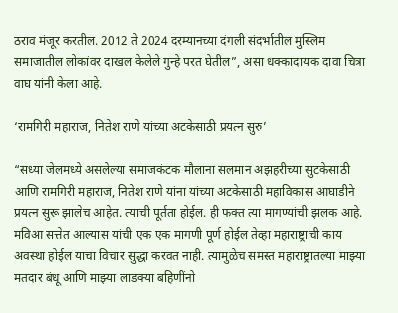ठराव मंजूर करतील. 2012 ते 2024 दरम्यानच्या दंगली संदर्भातील मुस्लिम समाजातील लोकांवर दाखल केलेले गुन्हे परत घेतील”, असा धक्कादायक दावा चित्रा वाघ यांनी केला आहे.

‘रामगिरी महाराज, नितेश राणे यांच्या अटकेसाठी प्रयत्न सुरु’

“सध्या जेलमध्ये असलेल्या समाजकंटक मौलाना सलमान अझहरीच्या सुटकेसाठी आणि रामगिरी महाराज, नितेश राणे यांना यांच्या अटकेसाठी महाविकास आघाडीने प्रयत्न सुरू झालेच आहेत. त्याची पूर्तता होईल. ही फक्त त्या मागण्यांची झलक आहे. मविआ सत्तेत आल्यास यांची एक एक मागणी पूर्ण होईल तेव्हा महाराष्ट्राची काय अवस्था होईल याचा विचार सुद्धा करवत नाही. त्यामुळेच समस्त महाराष्ट्रातल्या माझ्या मतदार बंधू आणि माझ्या लाडक्या बहिणींनो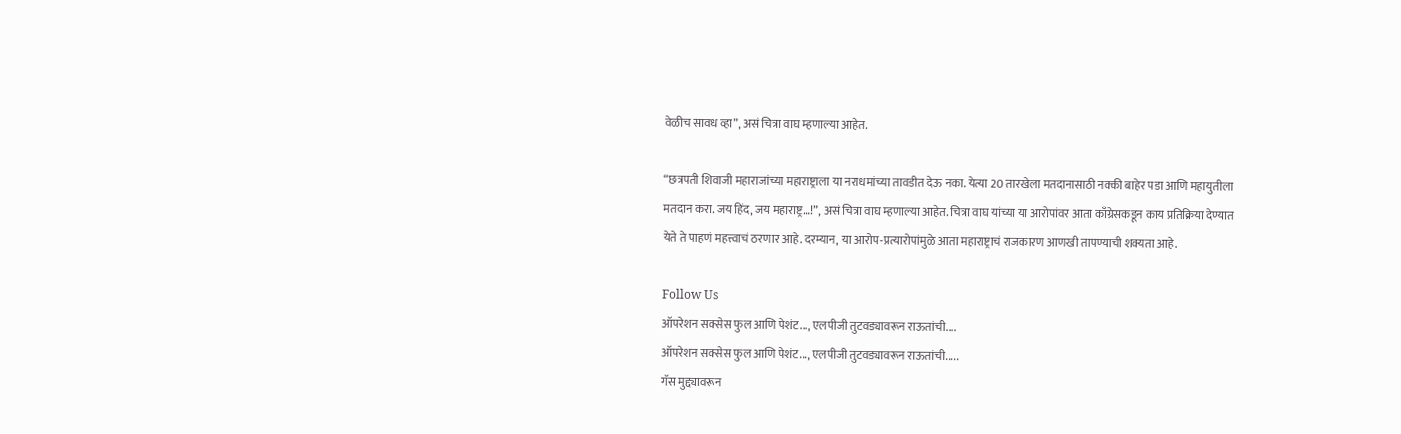वेळीच सावध व्हा”, असं चित्रा वाघ म्हणाल्या आहेत.

“छत्रपती शिवाजी महाराजांच्या महाराष्ट्राला या नराधमांच्या तावडीत देऊ नका. येत्या 20 तारखेला मतदानासाठी नक्की बाहेर पडा आणि महायुतीला मतदान करा. जय हिंद, जय महाराष्ट्र…!”, असं चित्रा वाघ म्हणाल्या आहेत. चित्रा वाघ यांच्या या आरोपांवर आता काँग्रेसकडून काय प्रतिक्रिया देण्यात येते ते पाहणं महत्त्वाचं ठरणार आहे. दरम्यान, या आरोप-प्रत्यारोपांमुळे आता महाराष्ट्राचं राजकारण आणखी तापण्याची शक्यता आहे.

Follow Us
ऑपरेशन सक्सेस फुल आणि पेशंट..., एलपीजी तुटवड्यावरून राऊतांची....
ऑपरेशन सक्सेस फुल आणि पेशंट..., एलपीजी तुटवड्यावरून राऊतांची.....
गॅस मुद्द्यावरून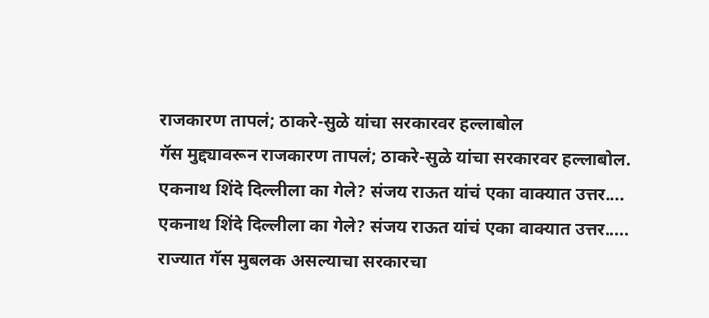राजकारण तापलं; ठाकरे-सुळे यांचा सरकारवर हल्लाबोल
गॅस मुद्द्यावरून राजकारण तापलं; ठाकरे-सुळे यांचा सरकारवर हल्लाबोल.
एकनाथ शिंदे दिल्लीला का गेले? संजय राऊत यांचं एका वाक्यात उत्तर....
एकनाथ शिंदे दिल्लीला का गेले? संजय राऊत यांचं एका वाक्यात उत्तर.....
राज्यात गॅस मुबलक असल्याचा सरकारचा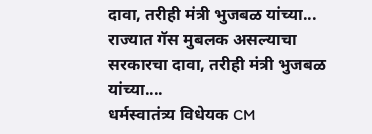दावा, तरीही मंत्री भुजबळ यांच्या...
राज्यात गॅस मुबलक असल्याचा सरकारचा दावा, तरीही मंत्री भुजबळ यांच्या....
धर्मस्वातंत्र्य विधेयक CM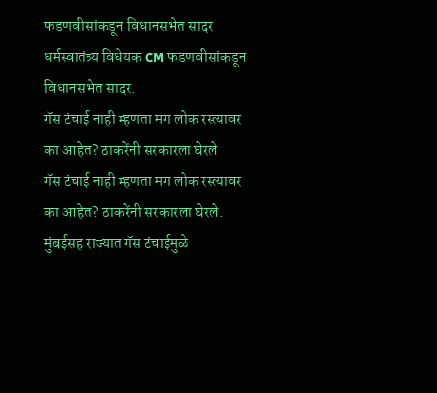फडणवीसांकडून विधानसभेत सादर
धर्मस्वातंत्र्य विधेयक CM फडणवीसांकडून विधानसभेत सादर.
गॅस टंचाई नाही म्हणता मग लोक रस्त्यावर का आहेत? ठाकरेंनी सरकारला घेरले
गॅस टंचाई नाही म्हणता मग लोक रस्त्यावर का आहेत? ठाकरेंनी सरकारला घेरले.
मुंबईसह राज्यात गॅस टंचाईमुळे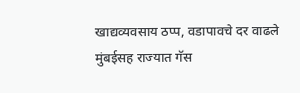खाद्यव्यवसाय ठप्प, वडापावचे दर वाढले
मुंबईसह राज्यात गॅस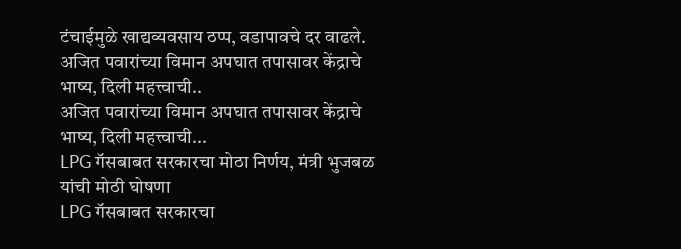टंचाईमुळे खाद्यव्यवसाय ठप्प, वडापावचे दर वाढले.
अजित पवारांच्या विमान अपघात तपासावर केंद्राचे भाष्य, दिली महत्त्वाची..
अजित पवारांच्या विमान अपघात तपासावर केंद्राचे भाष्य, दिली महत्त्वाची...
LPG गॅसबाबत सरकारचा मोठा निर्णय, मंत्री भुजबळ यांची मोठी घोषणा
LPG गॅसबाबत सरकारचा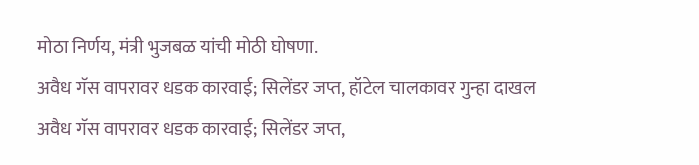मोठा निर्णय, मंत्री भुजबळ यांची मोठी घोषणा.
अवैध गॅस वापरावर धडक कारवाई; सिलेंडर जप्त, हॉटेल चालकावर गुन्हा दाखल
अवैध गॅस वापरावर धडक कारवाई; सिलेंडर जप्त,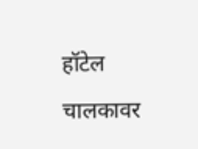हॉटेल चालकावर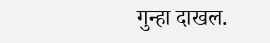गुन्हा दाखल.